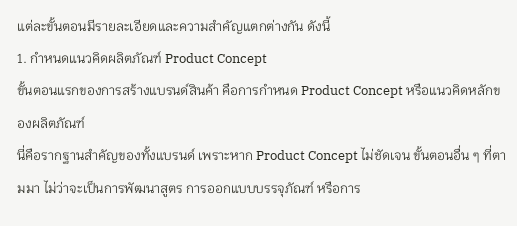แต่ละขั้นตอนมีรายละเอียดและความสำคัญแตกต่างกัน ดังนี้
1. กำหนดแนวคิดผลิตภัณฑ์ Product Concept
ขั้นตอนแรกของการสร้างแบรนด์สินค้า คือการกำหนด Product Concept หรือแนวคิดหลักของผลิตภัณฑ์
นี่คือรากฐานสำคัญของทั้งแบรนด์ เพราะหาก Product Concept ไม่ชัดเจน ขั้นตอนอื่น ๆ ที่ตามมา ไม่ว่าจะเป็นการพัฒนาสูตร การออกแบบบรรจุภัณฑ์ หรือการ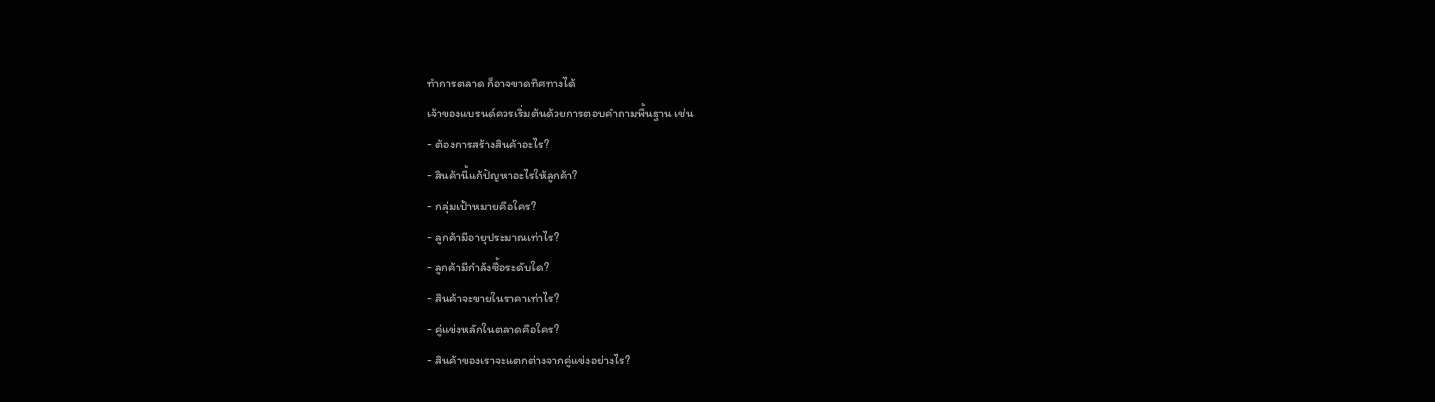ทำการตลาด ก็อาจขาดทิศทางได้
เจ้าของแบรนด์ควรเริ่มต้นด้วยการตอบคำถามพื้นฐาน เช่น
- ต้องการสร้างสินค้าอะไร?
- สินค้านี้แก้ปัญหาอะไรให้ลูกค้า?
- กลุ่มเป้าหมายคือใคร?
- ลูกค้ามีอายุประมาณเท่าไร?
- ลูกค้ามีกำลังซื้อระดับใด?
- สินค้าจะขายในราคาเท่าไร?
- คู่แข่งหลักในตลาดคือใคร?
- สินค้าของเราจะแตกต่างจากคู่แข่งอย่างไร?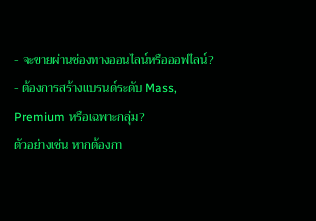- จะขายผ่านช่องทางออนไลน์หรือออฟไลน์?
- ต้องการสร้างแบรนด์ระดับ Mass, Premium หรือเฉพาะกลุ่ม?
ตัวอย่างเช่น หากต้องกา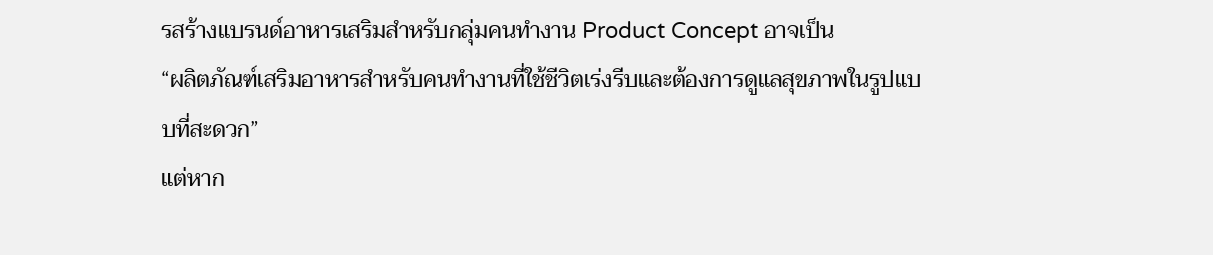รสร้างแบรนด์อาหารเสริมสำหรับกลุ่มคนทำงาน Product Concept อาจเป็น
“ผลิตภัณฑ์เสริมอาหารสำหรับคนทำงานที่ใช้ชีวิตเร่งรีบและต้องการดูแลสุขภาพในรูปแบบที่สะดวก”
แต่หาก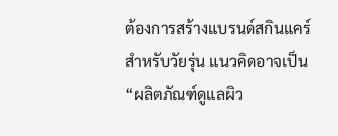ต้องการสร้างแบรนด์สกินแคร์สำหรับวัยรุ่น แนวคิดอาจเป็น
“ผลิตภัณฑ์ดูแลผิว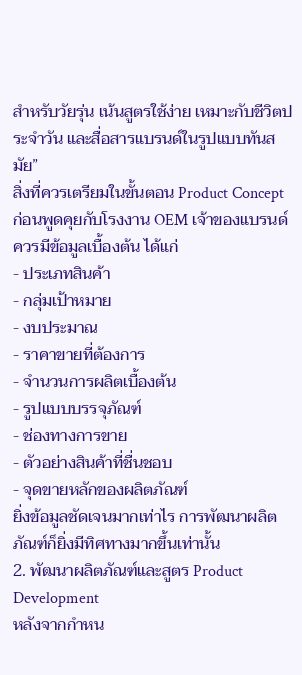สำหรับวัยรุ่น เน้นสูตรใช้ง่าย เหมาะกับชีวิตประจำวัน และสื่อสารแบรนด์ในรูปแบบทันสมัย”
สิ่งที่ควรเตรียมในขั้นตอน Product Concept
ก่อนพูดคุยกับโรงงาน OEM เจ้าของแบรนด์ควรมีข้อมูลเบื้องต้น ได้แก่
- ประเภทสินค้า
- กลุ่มเป้าหมาย
- งบประมาณ
- ราคาขายที่ต้องการ
- จำนวนการผลิตเบื้องต้น
- รูปแบบบรรจุภัณฑ์
- ช่องทางการขาย
- ตัวอย่างสินค้าที่ชื่นชอบ
- จุดขายหลักของผลิตภัณฑ์
ยิ่งข้อมูลชัดเจนมากเท่าไร การพัฒนาผลิตภัณฑ์ก็ยิ่งมีทิศทางมากขึ้นเท่านั้น
2. พัฒนาผลิตภัณฑ์และสูตร Product Development
หลังจากกำหน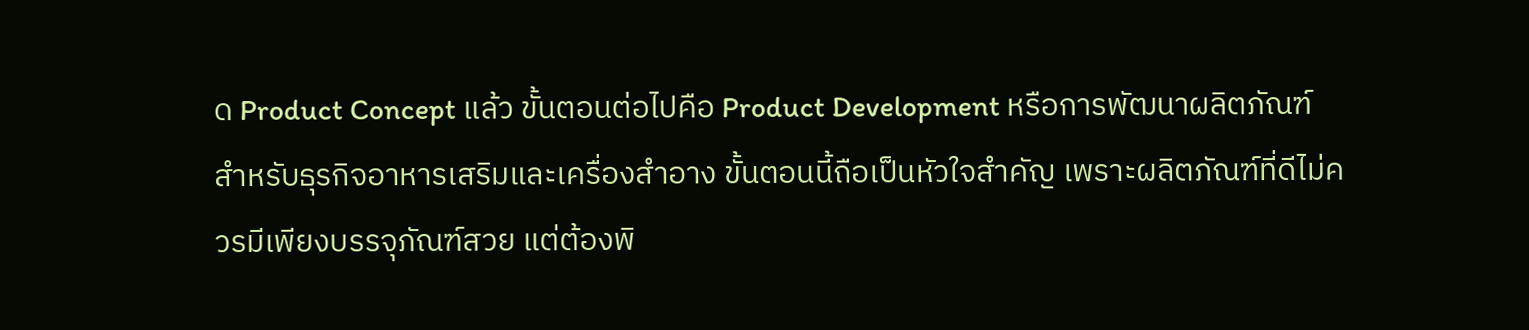ด Product Concept แล้ว ขั้นตอนต่อไปคือ Product Development หรือการพัฒนาผลิตภัณฑ์
สำหรับธุรกิจอาหารเสริมและเครื่องสำอาง ขั้นตอนนี้ถือเป็นหัวใจสำคัญ เพราะผลิตภัณฑ์ที่ดีไม่ควรมีเพียงบรรจุภัณฑ์สวย แต่ต้องพิ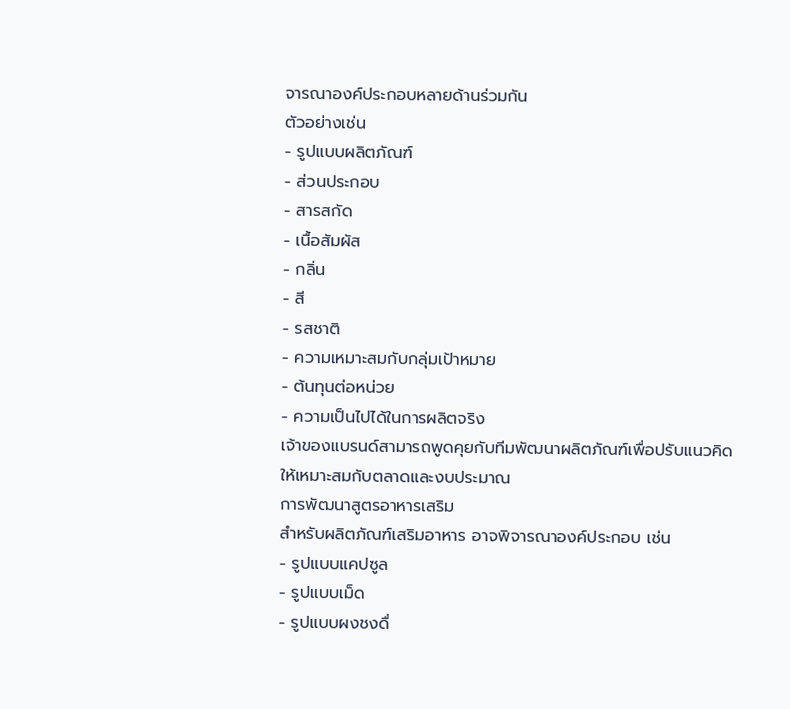จารณาองค์ประกอบหลายด้านร่วมกัน
ตัวอย่างเช่น
- รูปแบบผลิตภัณฑ์
- ส่วนประกอบ
- สารสกัด
- เนื้อสัมผัส
- กลิ่น
- สี
- รสชาติ
- ความเหมาะสมกับกลุ่มเป้าหมาย
- ต้นทุนต่อหน่วย
- ความเป็นไปได้ในการผลิตจริง
เจ้าของแบรนด์สามารถพูดคุยกับทีมพัฒนาผลิตภัณฑ์เพื่อปรับแนวคิดให้เหมาะสมกับตลาดและงบประมาณ
การพัฒนาสูตรอาหารเสริม
สำหรับผลิตภัณฑ์เสริมอาหาร อาจพิจารณาองค์ประกอบ เช่น
- รูปแบบแคปซูล
- รูปแบบเม็ด
- รูปแบบผงชงดื่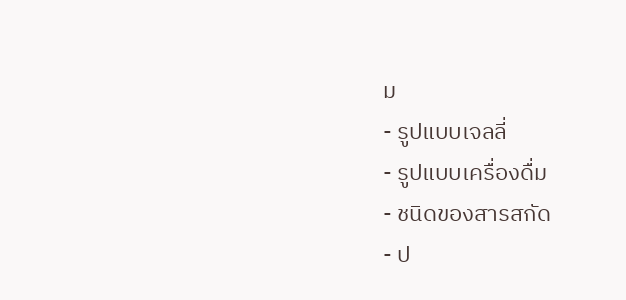ม
- รูปแบบเจลลี่
- รูปแบบเครื่องดื่ม
- ชนิดของสารสกัด
- ป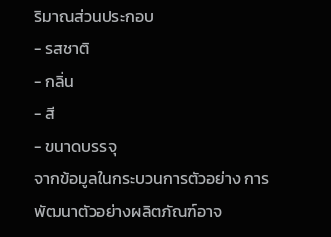ริมาณส่วนประกอบ
- รสชาติ
- กลิ่น
- สี
- ขนาดบรรจุ
จากข้อมูลในกระบวนการตัวอย่าง การพัฒนาตัวอย่างผลิตภัณฑ์อาจ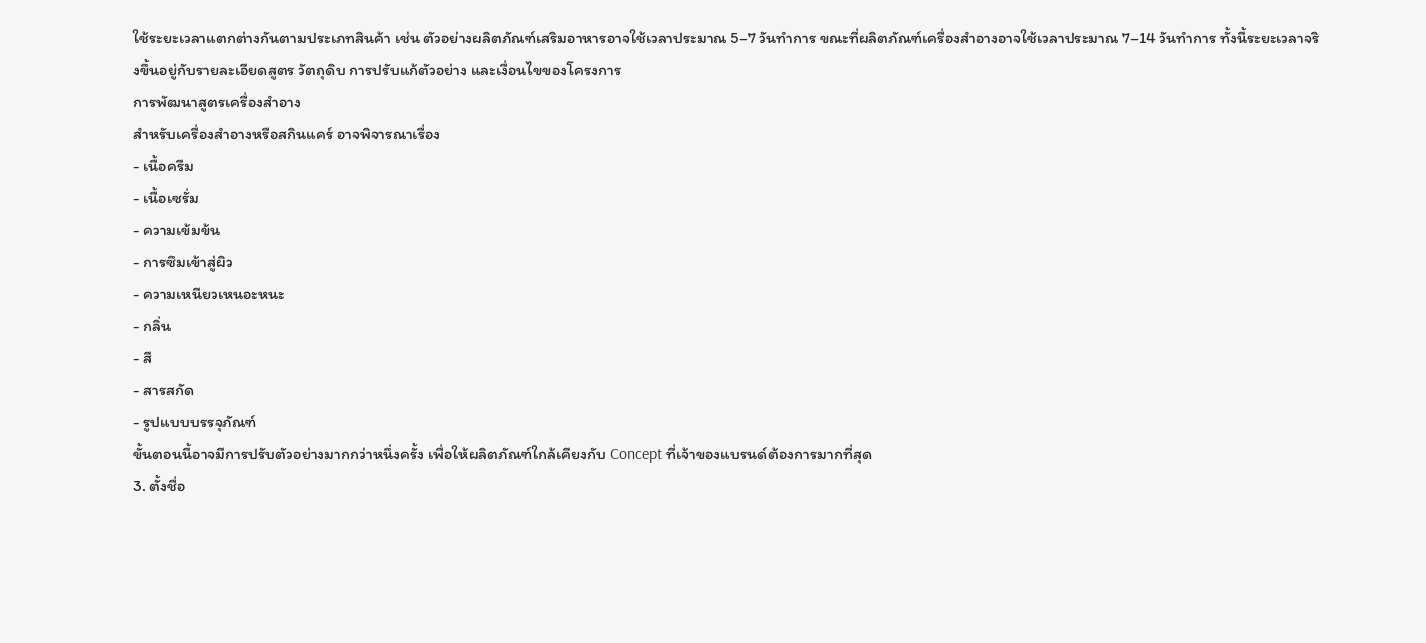ใช้ระยะเวลาแตกต่างกันตามประเภทสินค้า เช่น ตัวอย่างผลิตภัณฑ์เสริมอาหารอาจใช้เวลาประมาณ 5–7 วันทำการ ขณะที่ผลิตภัณฑ์เครื่องสำอางอาจใช้เวลาประมาณ 7–14 วันทำการ ทั้งนี้ระยะเวลาจริงขึ้นอยู่กับรายละเอียดสูตร วัตถุดิบ การปรับแก้ตัวอย่าง และเงื่อนไขของโครงการ
การพัฒนาสูตรเครื่องสำอาง
สำหรับเครื่องสำอางหรือสกินแคร์ อาจพิจารณาเรื่อง
- เนื้อครีม
- เนื้อเซรั่ม
- ความเข้มข้น
- การซึมเข้าสู่ผิว
- ความเหนียวเหนอะหนะ
- กลิ่น
- สี
- สารสกัด
- รูปแบบบรรจุภัณฑ์
ขั้นตอนนี้อาจมีการปรับตัวอย่างมากกว่าหนึ่งครั้ง เพื่อให้ผลิตภัณฑ์ใกล้เคียงกับ Concept ที่เจ้าของแบรนด์ต้องการมากที่สุด
3. ตั้งชื่อ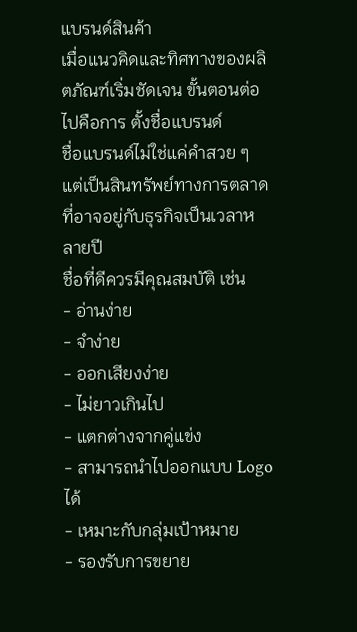แบรนด์สินค้า
เมื่อแนวคิดและทิศทางของผลิตภัณฑ์เริ่มชัดเจน ขั้นตอนต่อไปคือการ ตั้งชื่อแบรนด์
ชื่อแบรนด์ไม่ใช่แค่คำสวย ๆ แต่เป็นสินทรัพย์ทางการตลาดที่อาจอยู่กับธุรกิจเป็นเวลาหลายปี
ชื่อที่ดีควรมีคุณสมบัติ เช่น
- อ่านง่าย
- จำง่าย
- ออกเสียงง่าย
- ไม่ยาวเกินไป
- แตกต่างจากคู่แข่ง
- สามารถนำไปออกแบบ Logo ได้
- เหมาะกับกลุ่มเป้าหมาย
- รองรับการขยาย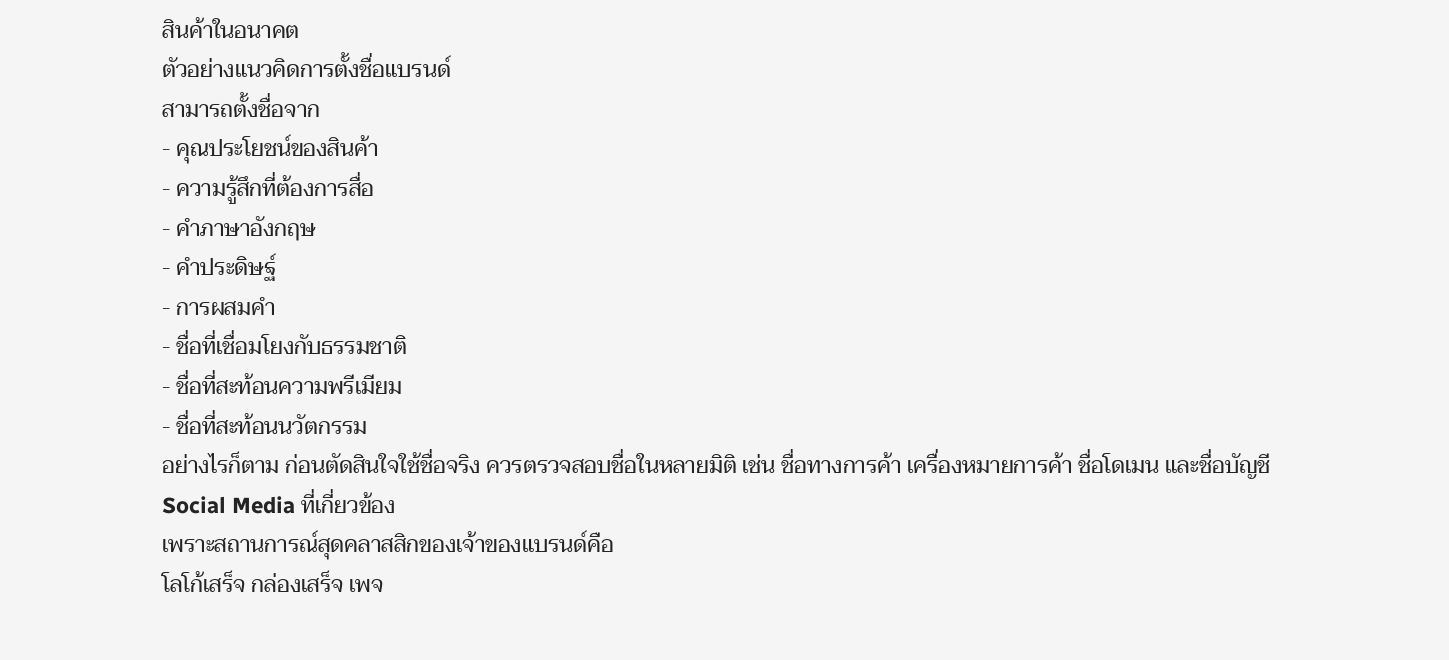สินค้าในอนาคต
ตัวอย่างแนวคิดการตั้งชื่อแบรนด์
สามารถตั้งชื่อจาก
- คุณประโยชน์ของสินค้า
- ความรู้สึกที่ต้องการสื่อ
- คำภาษาอังกฤษ
- คำประดิษฐ์
- การผสมคำ
- ชื่อที่เชื่อมโยงกับธรรมชาติ
- ชื่อที่สะท้อนความพรีเมียม
- ชื่อที่สะท้อนนวัตกรรม
อย่างไรก็ตาม ก่อนตัดสินใจใช้ชื่อจริง ควรตรวจสอบชื่อในหลายมิติ เช่น ชื่อทางการค้า เครื่องหมายการค้า ชื่อโดเมน และชื่อบัญชี Social Media ที่เกี่ยวข้อง
เพราะสถานการณ์สุดคลาสสิกของเจ้าของแบรนด์คือ
โลโก้เสร็จ กล่องเสร็จ เพจ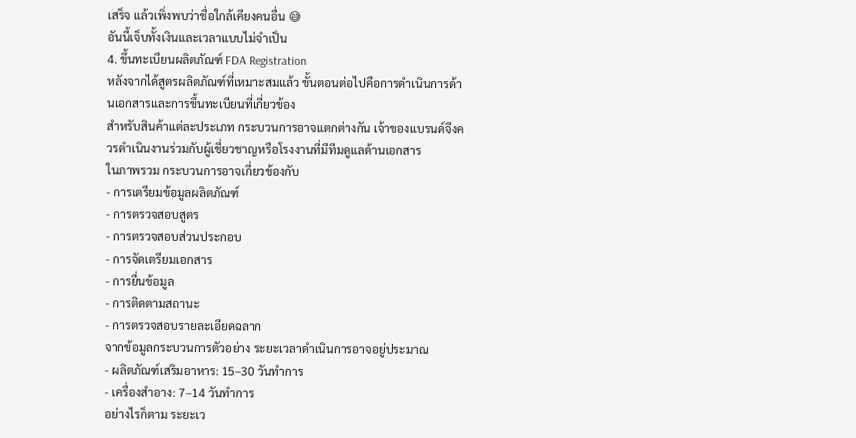เสร็จ แล้วเพิ่งพบว่าชื่อใกล้เคียงคนอื่น 😅
อันนี้เจ็บทั้งเงินและเวลาแบบไม่จำเป็น
4. ขึ้นทะเบียนผลิตภัณฑ์ FDA Registration
หลังจากได้สูตรผลิตภัณฑ์ที่เหมาะสมแล้ว ขั้นตอนต่อไปคือการดำเนินการด้านเอกสารและการขึ้นทะเบียนที่เกี่ยวข้อง
สำหรับสินค้าแต่ละประเภท กระบวนการอาจแตกต่างกัน เจ้าของแบรนด์จึงควรดำเนินงานร่วมกับผู้เชี่ยวชาญหรือโรงงานที่มีทีมดูแลด้านเอกสาร
ในภาพรวม กระบวนการอาจเกี่ยวข้องกับ
- การเตรียมข้อมูลผลิตภัณฑ์
- การตรวจสอบสูตร
- การตรวจสอบส่วนประกอบ
- การจัดเตรียมเอกสาร
- การยื่นข้อมูล
- การติดตามสถานะ
- การตรวจสอบรายละเอียดฉลาก
จากข้อมูลกระบวนการตัวอย่าง ระยะเวลาดำเนินการอาจอยู่ประมาณ
- ผลิตภัณฑ์เสริมอาหาร: 15–30 วันทำการ
- เครื่องสำอาง: 7–14 วันทำการ
อย่างไรก็ตาม ระยะเว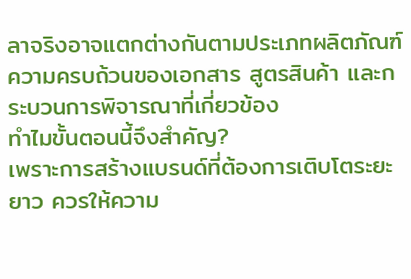ลาจริงอาจแตกต่างกันตามประเภทผลิตภัณฑ์ ความครบถ้วนของเอกสาร สูตรสินค้า และกระบวนการพิจารณาที่เกี่ยวข้อง
ทำไมขั้นตอนนี้จึงสำคัญ?
เพราะการสร้างแบรนด์ที่ต้องการเติบโตระยะยาว ควรให้ความ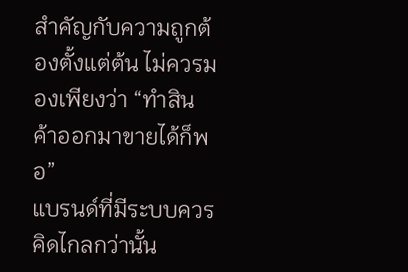สำคัญกับความถูกต้องตั้งแต่ต้น ไม่ควรมองเพียงว่า “ทำสินค้าออกมาขายได้ก็พอ”
แบรนด์ที่มีระบบควรคิดไกลกว่านั้น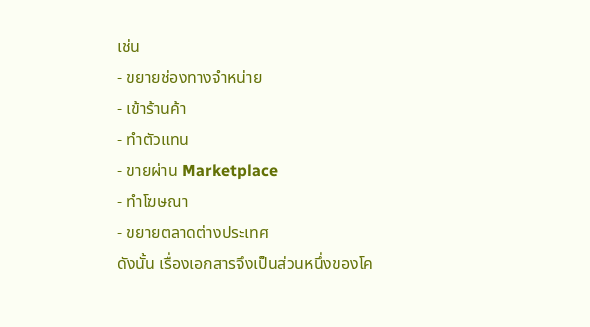เช่น
- ขยายช่องทางจำหน่าย
- เข้าร้านค้า
- ทำตัวแทน
- ขายผ่าน Marketplace
- ทำโฆษณา
- ขยายตลาดต่างประเทศ
ดังนั้น เรื่องเอกสารจึงเป็นส่วนหนึ่งของโค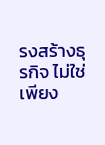รงสร้างธุรกิจ ไม่ใช่เพียง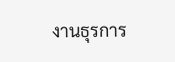งานธุรการ